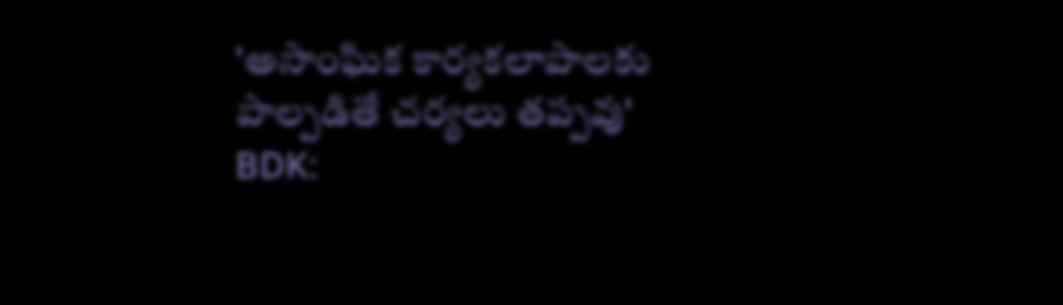'అసాంఘిక కార్యకలాపాలకు పాల్పడితే చర్యలు తప్పవు'
BDK: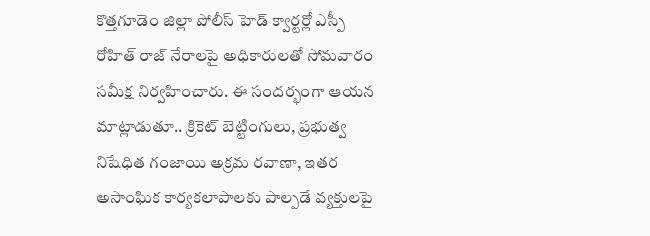కొత్తగూడెం జిల్లా పోలీస్ హెడ్ క్వార్టర్లో ఎస్పీ రోహిత్ రాజ్ నేరాలపై అధికారులతో సోమవారం సమీక్ష నిర్వహించారు. ఈ సందర్భంగా ఆయన మాట్లాడుతూ.. క్రికెట్ బెట్టింగులు, ప్రభుత్వ నిషేధిత గంజాయి అక్రమ రవాణా, ఇతర అసాంఘిక కార్యకలాపాలకు పాల్పడే వ్యక్తులపై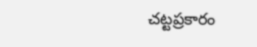చట్టప్రకారం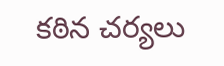కఠిన చర్యలు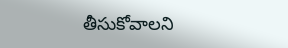తీసుకోవాలని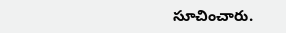సూచించారు.